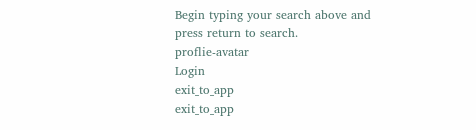Begin typing your search above and press return to search.
proflie-avatar
Login
exit_to_app
exit_to_app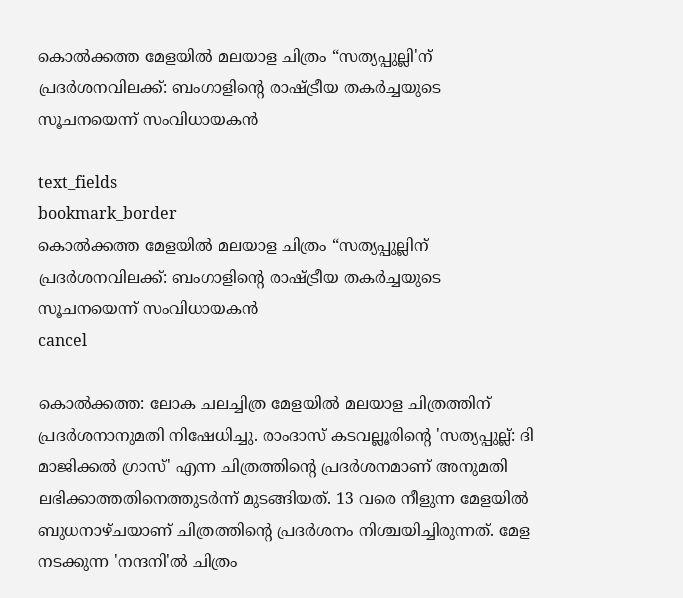കൊൽക്കത്ത മേളയിൽ മലയാള ചിത്രം “സത്യപ്പുല്ലി'ന് പ്രദർശനവിലക്ക്: ബംഗാളിന്‍റെ രാഷ്ട്രീയ തകർച്ചയുടെ സൂചനയെന്ന് സംവിധായകൻ

text_fields
bookmark_border
കൊൽക്കത്ത മേളയിൽ മലയാള ചിത്രം “സത്യപ്പുല്ലിന് പ്രദർശനവിലക്ക്: ബംഗാളിന്‍റെ രാഷ്ട്രീയ തകർച്ചയുടെ സൂചനയെന്ന് സംവിധായകൻ
cancel

കൊൽക്കത്ത: ലോക ചലച്ചിത്ര മേളയിൽ മലയാള ചിത്രത്തിന് പ്രദർശനാനുമതി നിഷേധിച്ചു. രാംദാസ് കടവല്ലൂരിന്‍റെ 'സത്യപ്പുല്ല്: ദി മാജിക്കൽ ഗ്രാസ്' എന്ന ചിത്രത്തിന്‍റെ പ്രദർശനമാണ് അനുമതി ലഭിക്കാത്തതിനെത്തുടർന്ന് മുടങ്ങിയത്. 13 വരെ നീളുന്ന മേളയിൽ ബുധനാഴ്ചയാണ് ചിത്രത്തിൻ്റെ പ്രദർശനം നിശ്ചയിച്ചിരുന്നത്. മേള നടക്കുന്ന 'നന്ദനി'ൽ ചിത്രം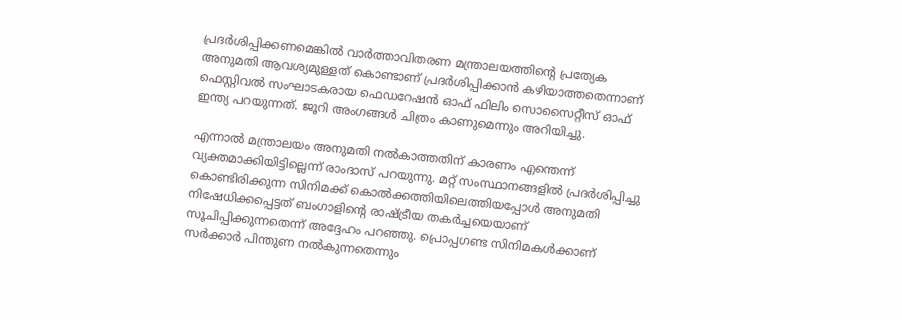പ്രദർശിപ്പിക്കണമെങ്കിൽ വാർത്താവിതരണ മന്ത്രാലയത്തിന്‍റെ പ്രത്യേക അനുമതി ആവശ്യമുള്ളത് കൊണ്ടാണ് പ്രദർശിപ്പിക്കാൻ കഴിയാത്തതെന്നാണ് ഫെസ്റ്റിവൽ സംഘാടകരായ ഫെഡറേഷൻ ഓഫ് ഫിലിം സൊസൈറ്റീസ് ഓഫ് ഇന്ത്യ പറയുന്നത്. ജൂറി അംഗങ്ങൾ ചിത്രം കാണുമെന്നും അറിയിച്ചു.

എന്നാൽ മന്ത്രാലയം അനുമതി നൽകാത്തതിന് കാരണം എന്തെന്ന് വ്യക്തമാക്കിയിട്ടില്ലെന്ന് രാംദാസ് പറയുന്നു. മറ്റ് സംസ്ഥാനങ്ങളിൽ പ്രദർശിപ്പിച്ചു കൊണ്ടിരിക്കുന്ന സിനിമക്ക് കൊൽക്കത്തിയിലെത്തിയപ്പോൾ അനുമതി നിഷേധിക്കപ്പെട്ടത് ബംഗാളിന്‍റെ രാഷ്ട്രീയ തകർച്ചയെയാണ് സൂചിപ്പിക്കുന്നതെന്ന് അദ്ദേഹം പറഞ്ഞു. പ്രൊപ്പഗണ്ട സിനിമകൾക്കാണ് സർക്കാർ പിന്തുണ നൽകുന്നതെന്നും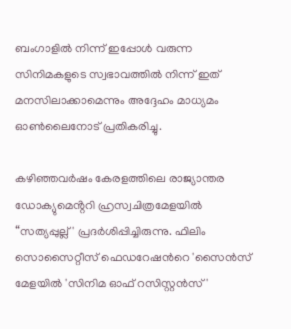ബംഗാളിൽ നിന്ന് ഇപ്പോൾ വരുന്ന സിനിമകളുടെ സ്വഭാവത്തില്‍ നിന്ന് ഇത് മനസിലാക്കാമെന്നും അദ്ദേഹം മാധ്യമം ഓൺലൈനോട് പ്രതികരിച്ചു.

കഴിഞ്ഞവർഷം കേരളത്തിലെ രാജ്യാന്തര ഡോക്യുമെൻ്ററി ഹ്രസ്വചിത്രമേളയിൽ “സത്യപ്പുല്ല്' പ്രദർശിപ്പിച്ചിരുന്നു. ഫിലിം സൊസൈറ്റീസ് ഫെഡറേഷന്‍റെ 'സൈൻസ് മേളയിൽ 'സിനിമ ഓഫ് റസിസ്റ്റൻസ്'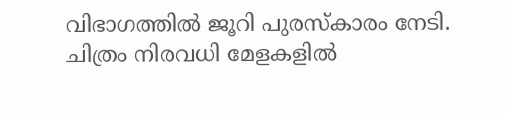വിഭാഗത്തിൽ ജൂറി പുരസ്കാരം നേടി. ചിത്രം നിരവധി മേളകളിൽ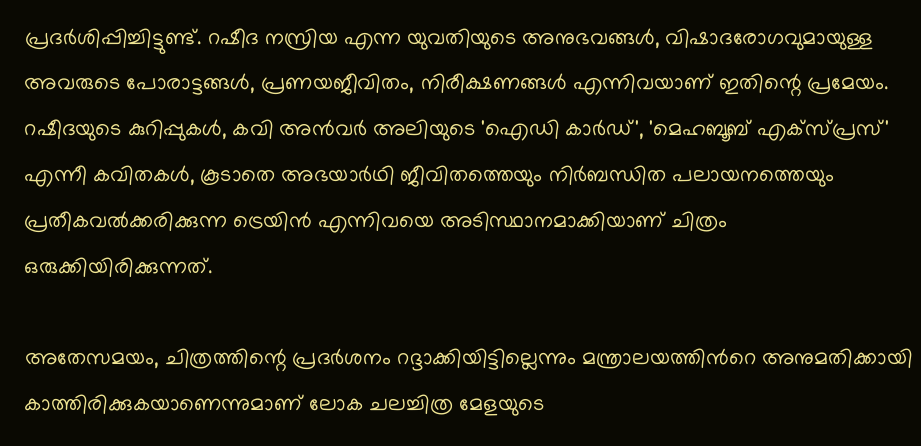പ്രദർശിപ്പിച്ചിട്ടുണ്ട്. റഷീദ നസ്രിയ എന്ന യുവതിയുടെ അനുഭവങ്ങൾ, വിഷാദരോഗവുമായുള്ള അവരുടെ പോരാട്ടങ്ങൾ, പ്രണയജീവിതം, നിരീക്ഷണങ്ങൾ എന്നിവയാണ് ഇതിന്റെ പ്രമേയം. റഷീദയുടെ കുറിപ്പുകൾ, കവി അൻവർ അലിയുടെ 'ഐഡി കാർഡ്', 'മെഹബൂബ് എക്സ്പ്രസ്' എന്നീ കവിതകൾ, കൂടാതെ അഭയാർഥി ജീവിതത്തെയും നിർബന്ധിത പലായനത്തെയും പ്രതീകവൽക്കരിക്കുന്ന ട്രെയിൻ എന്നിവയെ അടിസ്ഥാനമാക്കിയാണ് ചിത്രം ഒരുക്കിയിരിക്കുന്നത്.

അതേസമയം, ചിത്രത്തിന്റെ പ്രദർശനം റദ്ദാക്കിയിട്ടില്ലെന്നും മന്ത്രാലയത്തിന്‍റെ അനുമതിക്കായി കാത്തിരിക്കുകയാണെന്നുമാണ് ലോക ചലച്ചിത്ര മേളയുടെ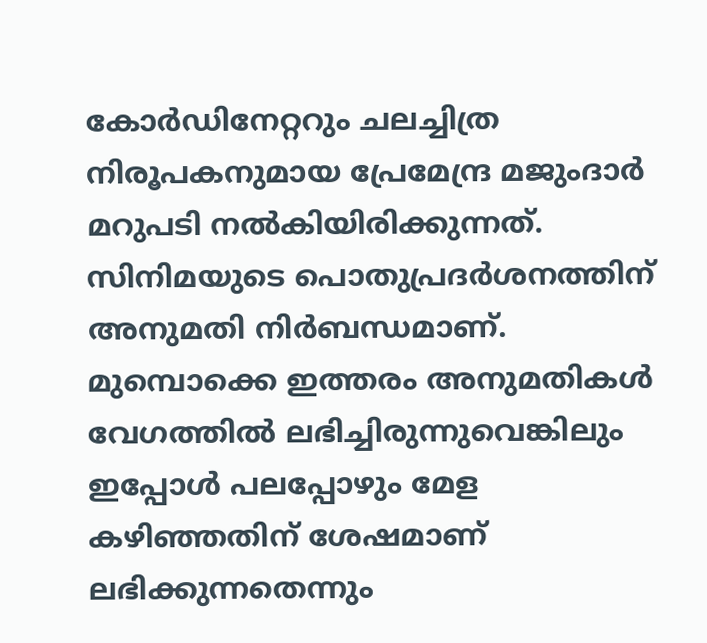കോർഡിനേറ്ററും ചലച്ചിത്ര നിരൂപകനുമായ പ്രേമേന്ദ്ര മജുംദാർ മറുപടി നൽകിയിരിക്കുന്നത്. സിനിമയുടെ പൊതുപ്രദർശനത്തിന് അനുമതി നിർബന്ധമാണ്. മുമ്പൊക്കെ ഇത്തരം അനുമതികൾ വേഗത്തിൽ ലഭിച്ചിരുന്നുവെങ്കിലും ഇപ്പോൾ പലപ്പോഴും മേള കഴിഞ്ഞതിന് ശേഷമാണ് ലഭിക്കുന്നതെന്നും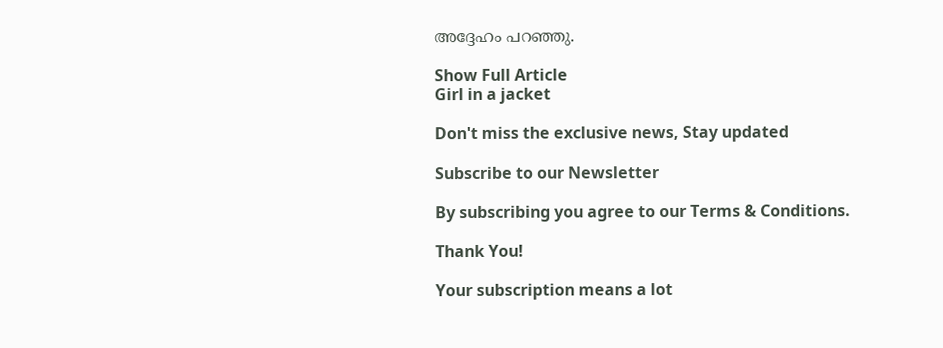അദ്ദേഹം പറഞ്ഞു.

Show Full Article
Girl in a jacket

Don't miss the exclusive news, Stay updated

Subscribe to our Newsletter

By subscribing you agree to our Terms & Conditions.

Thank You!

Your subscription means a lot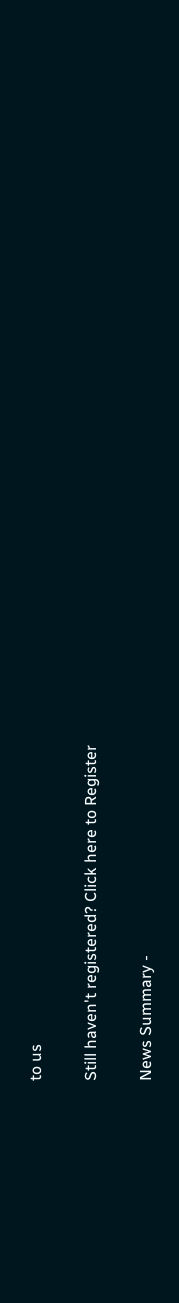to us

Still haven't registered? Click here to Register

News Summary -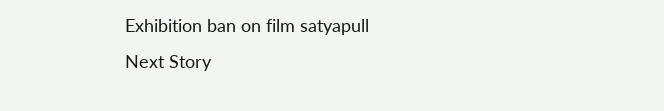Exhibition ban on film satyapull
Next Story